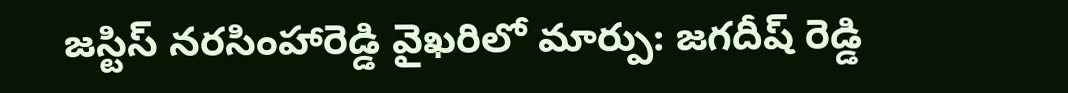జస్టిస్ నరసింహారెడ్డి వైఖరిలో మార్పు: జగదీష్ రెడ్డి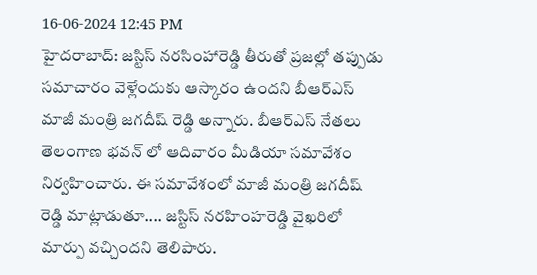16-06-2024 12:45 PM
హైదరాబాద్: జస్టిస్ నరసింహారెడ్డి తీరుతో ప్రజల్లో తప్పుడు సమాచారం వెళ్లేందుకు ఆస్కారం ఉందని బీఆర్ఎస్ మాజీ మంత్రి జగదీష్ రెడ్డి అన్నారు. బీఆర్ఎస్ నేతలు తెలంగాణ భవన్ లో ఆదివారం మీడియా సమావేశం నిర్వహించారు. ఈ సమావేశంలో మాజీ మంత్రి జగదీష్ రెడ్డి మాట్లాడుతూ.... జస్టిస్ నరహింహరెడ్డి వైఖరిలో మార్పు వచ్చిందని తెలిపారు.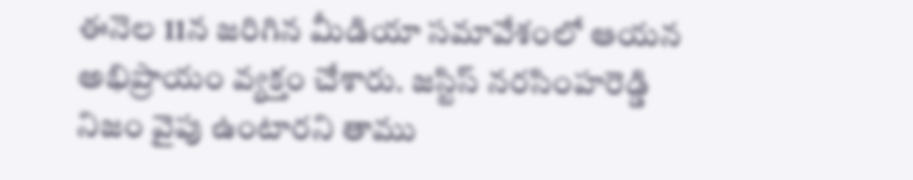ఈనెల 11న జరిగిన మీడియా సమావేశంలో ఆయన అభిప్రాయం వ్యక్తం చేశారు. జస్టిస్ నరసింహరెడ్డి నిజం వైపు ఉంటారని తాము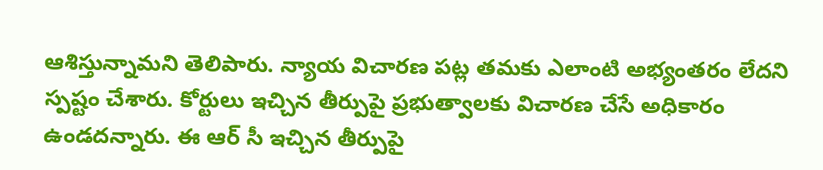ఆశిస్తున్నామని తెలిపారు. న్యాయ విచారణ పట్ల తమకు ఎలాంటి అభ్యంతరం లేదని స్పష్టం చేశారు. కోర్టులు ఇచ్చిన తీర్పుపై ప్రభుత్వాలకు విచారణ చేసే అధికారం ఉండదన్నారు. ఈ ఆర్ సీ ఇచ్చిన తీర్పుపై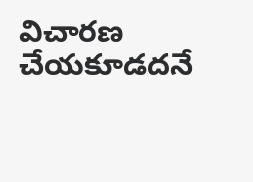విచారణ చేయకూడదనే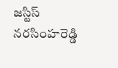జస్టిస్ నరసింహరెడ్డి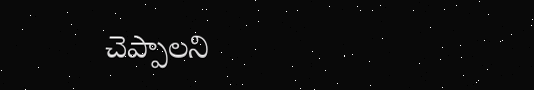చెప్పాలని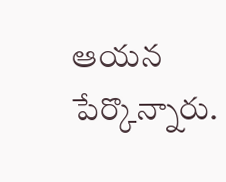ఆయన పేర్కొన్నారు.